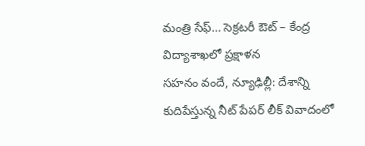మంత్రి సేఫ్… సెక్రటరీ ఔట్ – కేంద్ర విద్యాశాఖలో ప్రక్షాళన
సహనం వందే, న్యూఢిల్లీ: దేశాన్ని కుదిపేస్తున్న నీట్ పేపర్ లీక్ వివాదంలో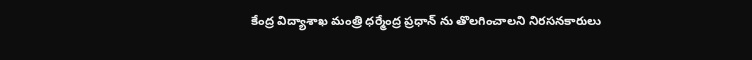కేంద్ర విద్యాశాఖ మంత్రి ధర్మేంద్ర ప్రధాన్ ను తొలగించాలని నిరసనకారులు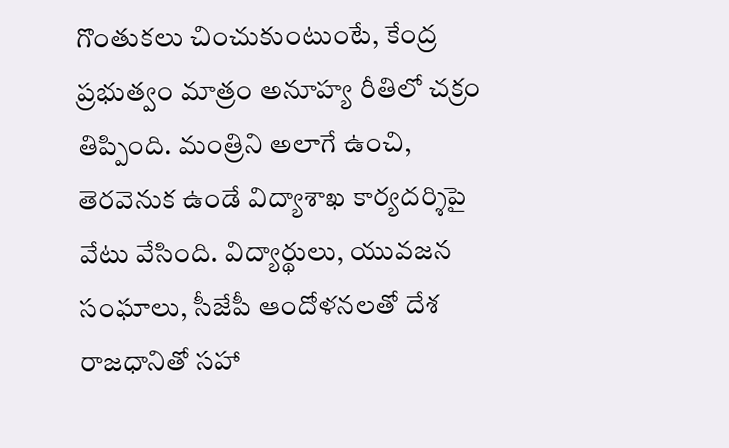గొంతుకలు చించుకుంటుంటే, కేంద్ర ప్రభుత్వం మాత్రం అనూహ్య రీతిలో చక్రం తిప్పింది. మంత్రిని అలాగే ఉంచి, తెరవెనుక ఉండే విద్యాశాఖ కార్యదర్శిపై వేటు వేసింది. విద్యార్థులు, యువజన సంఘాలు, సీజేపీ ఆందోళనలతో దేశ రాజధానితో సహా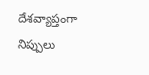దేశవ్యాప్తంగా నిప్పులు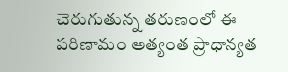చెరుగుతున్న తరుణంలో ఈ పరిణామం అత్యంత ప్రాధాన్యత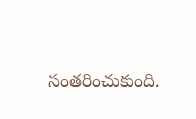సంతరించుకుంది.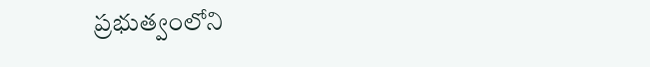ప్రభుత్వంలోని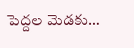పెద్దల మెడకు…